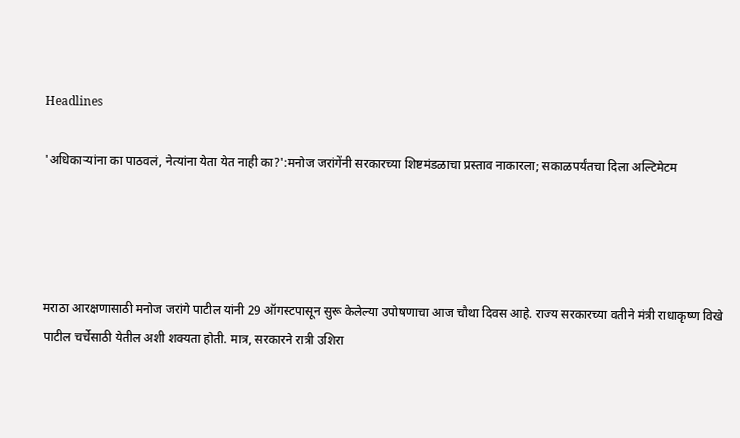Headlines

'अधिकाऱ्यांना का पाठवलं, नेत्यांना येता येत नाही का?':मनोज जरांगेंनी सरकारच्या शिष्टमंडळाचा प्रस्ताव नाकारला; सकाळपर्यंतचा दिला अल्टिमेटम




मराठा आरक्षणासाठी मनोज जरांगे पाटील यांनी 29 ऑगस्टपासून सुरू केलेल्या उपोषणाचा आज चौथा दिवस आहे. राज्य सरकारच्या वतीने मंत्री राधाकृष्ण विखे पाटील चर्चेसाठी येतील अशी शक्यता होती. मात्र, सरकारने रात्री उशिरा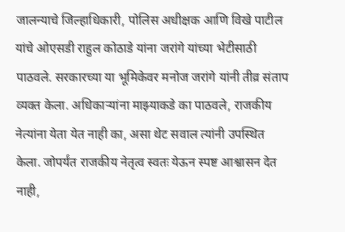जालन्याचे जिल्हाधिकारी, पोलिस अधीक्षक आणि विखे पाटील यांचे ओएसडी राहुल कोठाडे यांना जरांगे यांच्या भेटीसाठी पाठवले. सरकारच्या या भूमिकेवर मनोज जरांगे यांनी तीव्र संताप व्यक्त केला. अधिकाऱ्यांना माझ्याकडे का पाठवले, राजकीय नेत्यांना येता येत नाही का, असा थेट सवाल त्यांनी उपस्थित केला. जोपर्यंत राजकीय नेतृत्व स्वतः येऊन स्पष्ट आश्वासन देत नाही,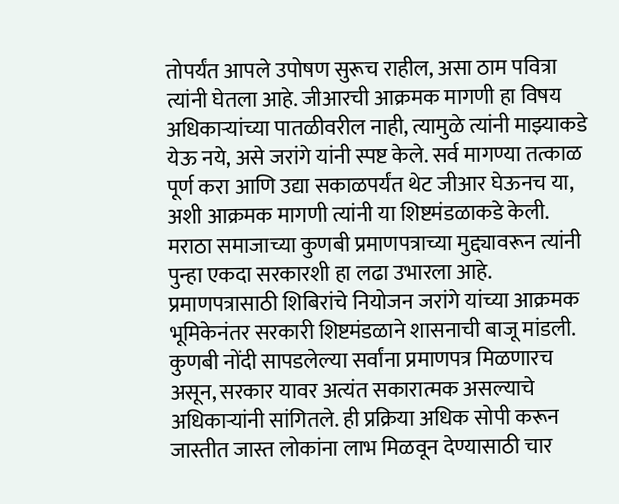तोपर्यंत आपले उपोषण सुरूच राहील, असा ठाम पवित्रा त्यांनी घेतला आहे. जीआरची आक्रमक मागणी हा विषय अधिकाऱ्यांच्या पातळीवरील नाही, त्यामुळे त्यांनी माझ्याकडे येऊ नये, असे जरांगे यांनी स्पष्ट केले. सर्व मागण्या तत्काळ पूर्ण करा आणि उद्या सकाळपर्यंत थेट जीआर घेऊनच या, अशी आक्रमक मागणी त्यांनी या शिष्टमंडळाकडे केली. मराठा समाजाच्या कुणबी प्रमाणपत्राच्या मुद्द्यावरून त्यांनी पुन्हा एकदा सरकारशी हा लढा उभारला आहे. प्रमाणपत्रासाठी शिबिरांचे नियोजन जरांगे यांच्या आक्रमक भूमिकेनंतर सरकारी शिष्टमंडळाने शासनाची बाजू मांडली. कुणबी नोंदी सापडलेल्या सर्वांना प्रमाणपत्र मिळणारच असून, सरकार यावर अत्यंत सकारात्मक असल्याचे अधिकाऱ्यांनी सांगितले. ही प्रक्रिया अधिक सोपी करून जास्तीत जास्त लोकांना लाभ मिळवून देण्यासाठी चार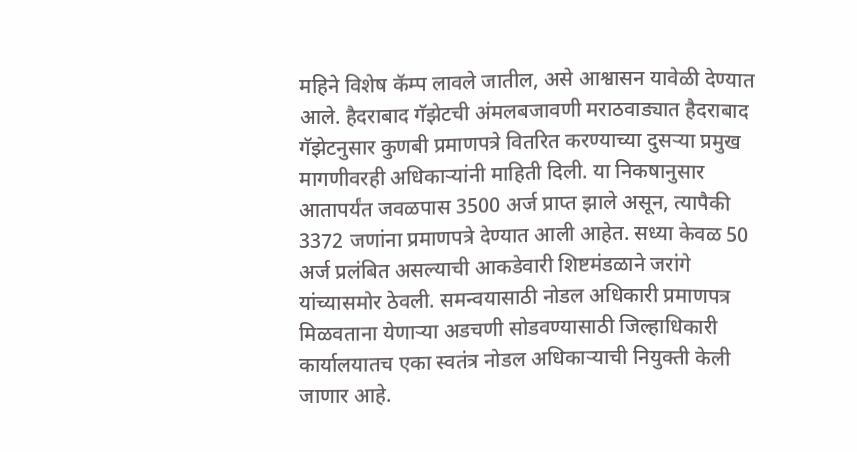महिने विशेष कॅम्प लावले जातील, असे आश्वासन यावेळी देण्यात आले. हैदराबाद गॅझेटची अंमलबजावणी मराठवाड्यात हैदराबाद गॅझेटनुसार कुणबी प्रमाणपत्रे वितरित करण्याच्या दुसऱ्या प्रमुख मागणीवरही अधिकाऱ्यांनी माहिती दिली. या निकषानुसार आतापर्यंत जवळपास 3500 अर्ज प्राप्त झाले असून, त्यापैकी 3372 जणांना प्रमाणपत्रे देण्यात आली आहेत. सध्या केवळ 50 अर्ज प्रलंबित असल्याची आकडेवारी शिष्टमंडळाने जरांगे यांच्यासमोर ठेवली. समन्वयासाठी नोडल अधिकारी प्रमाणपत्र मिळवताना येणाऱ्या अडचणी सोडवण्यासाठी जिल्हाधिकारी कार्यालयातच एका स्वतंत्र नोडल अधिकाऱ्याची नियुक्ती केली जाणार आहे.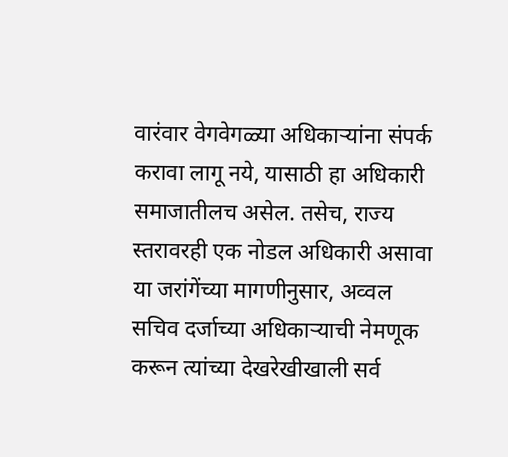वारंवार वेगवेगळ्या अधिकाऱ्यांना संपर्क करावा लागू नये, यासाठी हा अधिकारी समाजातीलच असेल. तसेच, राज्य स्तरावरही एक नोडल अधिकारी असावा या जरांगेंच्या मागणीनुसार, अव्वल सचिव दर्जाच्या अधिकाऱ्याची नेमणूक करून त्यांच्या देखरेखीखाली सर्व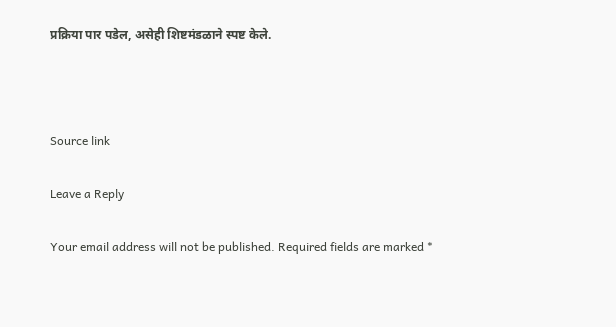प्रक्रिया पार पडेल, असेही शिष्टमंडळाने स्पष्ट केले.



Source link

Leave a Reply

Your email address will not be published. Required fields are marked *